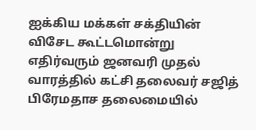ஐக்கிய மக்கள் சக்தியின் விசேட கூட்டமொன்று எதிர்வரும் ஜனவரி முதல் வாரத்தில் கட்சி தலைவர் சஜித் பிரேமதாச தலைமையில்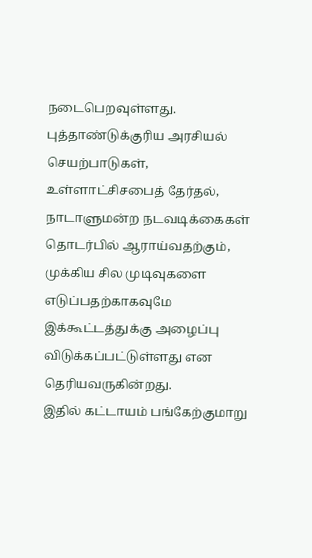நடைபெறவுள்ளது.
புத்தாண்டுக்குரிய அரசியல் செயற்பாடுகள், உள்ளாட்சிசபைத் தேர்தல், நாடாளுமன்ற நடவடிக்கைகள் தொடர்பில் ஆராய்வதற்கும், முக்கிய சில முடிவுகளை எடுப்பதற்காகவுமே இக்கூட்டத்துக்கு அழைப்பு விடுக்கப்பட்டுள்ளது என தெரியவருகின்றது.
இதில் கட்டாயம் பங்கேற்குமாறு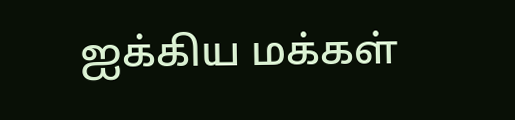ஐக்கிய மக்கள்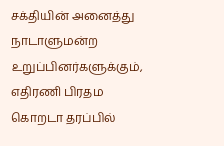சக்தியின் அனைத்து நாடாளுமன்ற உறுப்பினர்களுக்கும், எதிரணி பிரதம கொறடா தரப்பில்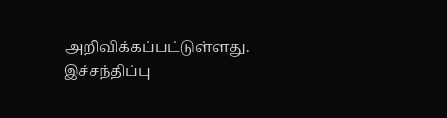அறிவிக்கப்பட்டுள்ளது.
இச்சந்திப்பு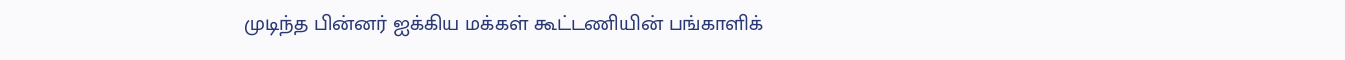முடிந்த பின்னர் ஐக்கிய மக்கள் கூட்டணியின் பங்காளிக்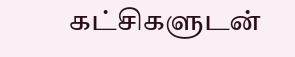கட்சிகளுடன்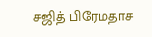சஜித் பிரேமதாச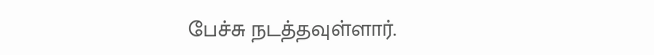பேச்சு நடத்தவுள்ளார்.